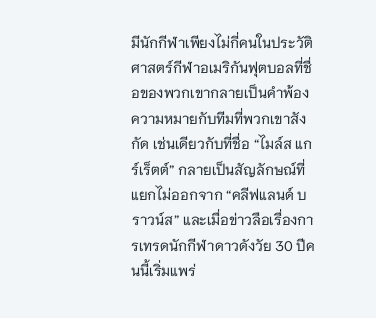มีนักกีฬาเพียงไม่กี่คนในประวัติศาสตร์กีฬาอเมริกันฟุตบอลที่ชื่อของพวกเขากลายเป็นคำพ้องความหมายกับทีมที่พวกเขาสังกัด เช่นเดียวกับที่ชื่อ “ไมล์ส แกร์เร็ตต์” กลายเป็นสัญลักษณ์ที่แยกไม่ออกจาก “คลีฟแลนด์ บราวน์ส” และเมื่อข่าวลือเรื่องการเทรดนักกีฬาดาวดังวัย 30 ปีคนนี้เริ่มแพร่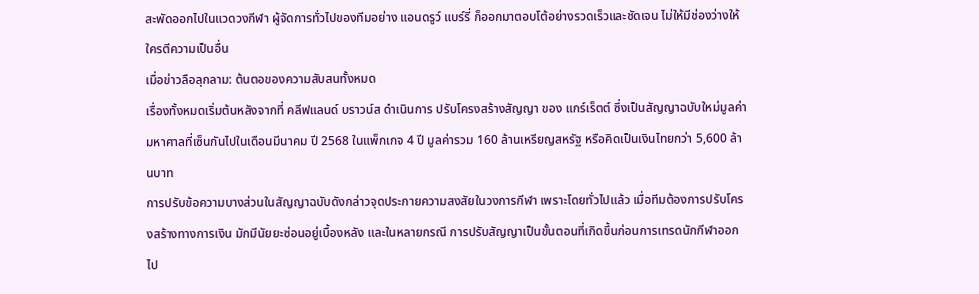สะพัดออกไปในแวดวงกีฬา ผู้จัดการทั่วไปของทีมอย่าง แอนดรูว์ แบร์รี่ ก็ออกมาตอบโต้อย่างรวดเร็วและชัดเจน ไม่ให้มีช่องว่างให้ใครตีความเป็นอื่น
เมื่อข่าวลือลุกลาม: ต้นตอของความสับสนทั้งหมด
เรื่องทั้งหมดเริ่มต้นหลังจากที่ คลีฟแลนด์ บราวน์ส ดำเนินการ ปรับโครงสร้างสัญญา ของ แกร์เร็ตต์ ซึ่งเป็นสัญญาฉบับใหม่มูลค่ามหาศาลที่เซ็นกันไปในเดือนมีนาคม ปี 2568 ในแพ็กเกจ 4 ปี มูลค่ารวม 160 ล้านเหรียญสหรัฐ หรือคิดเป็นเงินไทยกว่า 5,600 ล้านบาท
การปรับข้อความบางส่วนในสัญญาฉบับดังกล่าวจุดประกายความสงสัยในวงการกีฬา เพราะโดยทั่วไปแล้ว เมื่อทีมต้องการปรับโครงสร้างทางการเงิน มักมีนัยยะซ่อนอยู่เบื้องหลัง และในหลายกรณี การปรับสัญญาเป็นขั้นตอนที่เกิดขึ้นก่อนการเทรดนักกีฬาออกไป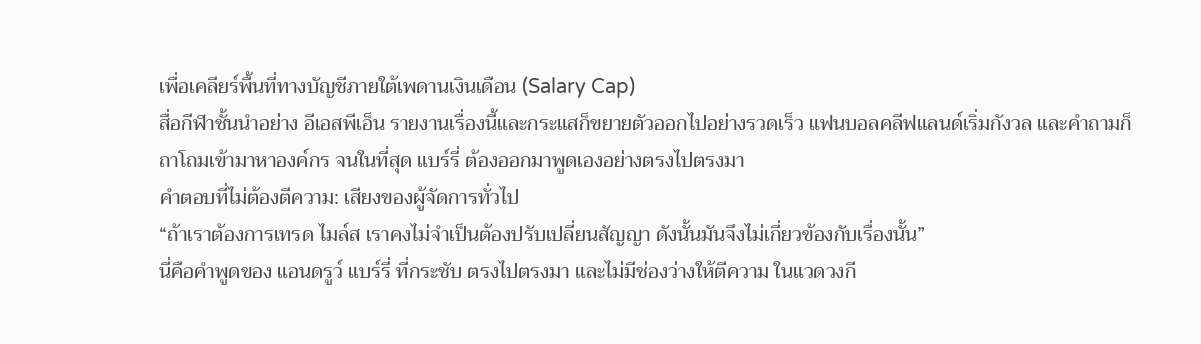เพื่อเคลียร์พื้นที่ทางบัญชีภายใต้เพดานเงินเดือน (Salary Cap)
สื่อกีฬาชั้นนำอย่าง อีเอสพีเอ็น รายงานเรื่องนี้และกระแสก็ขยายตัวออกไปอย่างรวดเร็ว แฟนบอลคลีฟแลนด์เริ่มกังวล และคำถามก็ถาโถมเข้ามาหาองค์กร จนในที่สุด แบร์รี่ ต้องออกมาพูดเองอย่างตรงไปตรงมา
คำตอบที่ไม่ต้องตีความ: เสียงของผู้จัดการทั่วไป
“ถ้าเราต้องการเทรด ไมล์ส เราคงไม่จำเป็นต้องปรับเปลี่ยนสัญญา ดังนั้นมันจึงไม่เกี่ยวข้องกับเรื่องนั้น”
นี่คือคำพูดของ แอนดรูว์ แบร์รี่ ที่กระชับ ตรงไปตรงมา และไม่มีช่องว่างให้ตีความ ในแวดวงกี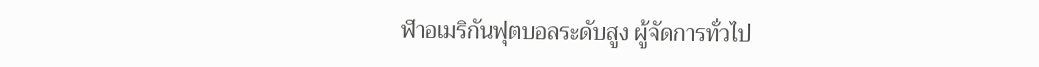ฬาอเมริกันฟุตบอลระดับสูง ผู้จัดการทั่วไป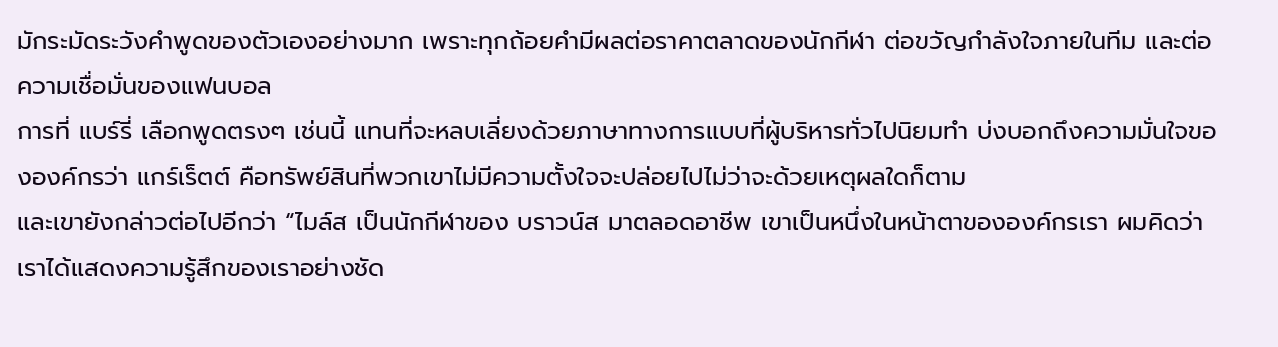มักระมัดระวังคำพูดของตัวเองอย่างมาก เพราะทุกถ้อยคำมีผลต่อราคาตลาดของนักกีฬา ต่อขวัญกำลังใจภายในทีม และต่อความเชื่อมั่นของแฟนบอล
การที่ แบร์รี่ เลือกพูดตรงๆ เช่นนี้ แทนที่จะหลบเลี่ยงด้วยภาษาทางการแบบที่ผู้บริหารทั่วไปนิยมทำ บ่งบอกถึงความมั่นใจขององค์กรว่า แกร์เร็ตต์ คือทรัพย์สินที่พวกเขาไม่มีความตั้งใจจะปล่อยไปไม่ว่าจะด้วยเหตุผลใดก็ตาม
และเขายังกล่าวต่อไปอีกว่า “ไมล์ส เป็นนักกีฬาของ บราวน์ส มาตลอดอาชีพ เขาเป็นหนึ่งในหน้าตาขององค์กรเรา ผมคิดว่าเราได้แสดงความรู้สึกของเราอย่างชัด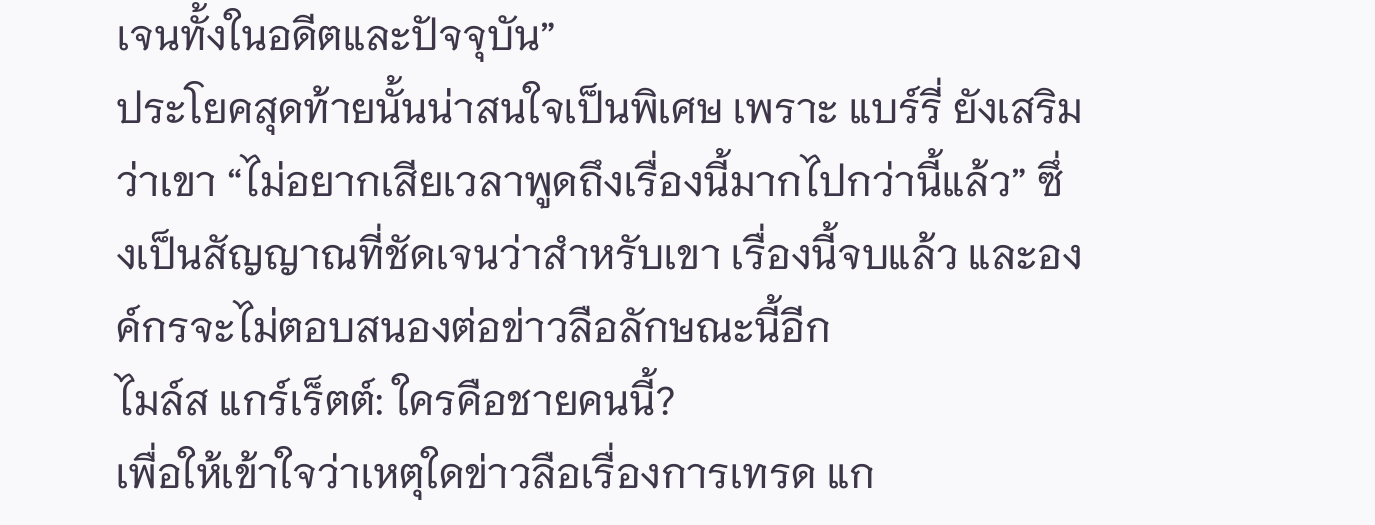เจนทั้งในอดีตและปัจจุบัน”
ประโยคสุดท้ายนั้นน่าสนใจเป็นพิเศษ เพราะ แบร์รี่ ยังเสริมว่าเขา “ไม่อยากเสียเวลาพูดถึงเรื่องนี้มากไปกว่านี้แล้ว” ซึ่งเป็นสัญญาณที่ชัดเจนว่าสำหรับเขา เรื่องนี้จบแล้ว และองค์กรจะไม่ตอบสนองต่อข่าวลือลักษณะนี้อีก
ไมล์ส แกร์เร็ตต์: ใครคือชายคนนี้?
เพื่อให้เข้าใจว่าเหตุใดข่าวลือเรื่องการเทรด แก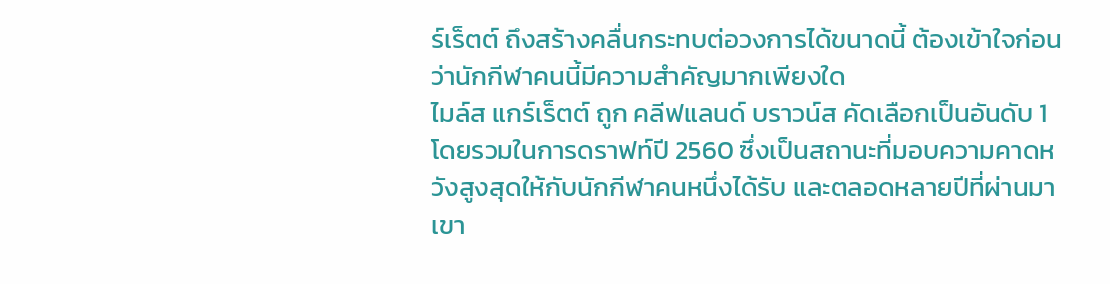ร์เร็ตต์ ถึงสร้างคลื่นกระทบต่อวงการได้ขนาดนี้ ต้องเข้าใจก่อนว่านักกีฬาคนนี้มีความสำคัญมากเพียงใด
ไมล์ส แกร์เร็ตต์ ถูก คลีฟแลนด์ บราวน์ส คัดเลือกเป็นอันดับ 1 โดยรวมในการดราฟท์ปี 2560 ซึ่งเป็นสถานะที่มอบความคาดหวังสูงสุดให้กับนักกีฬาคนหนึ่งได้รับ และตลอดหลายปีที่ผ่านมา เขา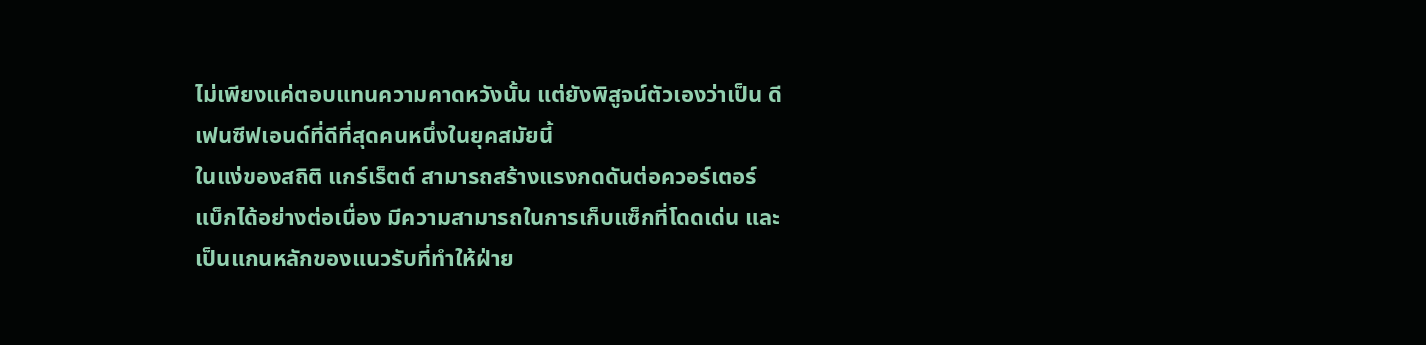ไม่เพียงแค่ตอบแทนความคาดหวังนั้น แต่ยังพิสูจน์ตัวเองว่าเป็น ดีเฟนซีฟเอนด์ที่ดีที่สุดคนหนึ่งในยุคสมัยนี้
ในแง่ของสถิติ แกร์เร็ตต์ สามารถสร้างแรงกดดันต่อควอร์เตอร์แบ็กได้อย่างต่อเนื่อง มีความสามารถในการเก็บแซ็กที่โดดเด่น และเป็นแกนหลักของแนวรับที่ทำให้ฝ่าย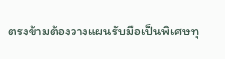ตรงข้ามต้องวางแผนรับมือเป็นพิเศษทุ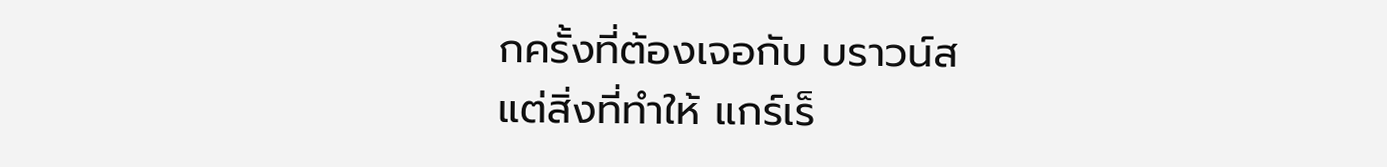กครั้งที่ต้องเจอกับ บราวน์ส
แต่สิ่งที่ทำให้ แกร์เร็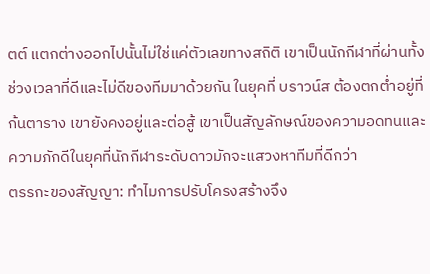ตต์ แตกต่างออกไปนั้นไม่ใช่แค่ตัวเลขทางสถิติ เขาเป็นนักกีฬาที่ผ่านทั้งช่วงเวลาที่ดีและไม่ดีของทีมมาด้วยกัน ในยุคที่ บราวน์ส ต้องตกต่ำอยู่ที่ก้นตาราง เขายังคงอยู่และต่อสู้ เขาเป็นสัญลักษณ์ของความอดทนและความภักดีในยุคที่นักกีฬาระดับดาวมักจะแสวงหาทีมที่ดีกว่า
ตรรกะของสัญญา: ทำไมการปรับโครงสร้างจึง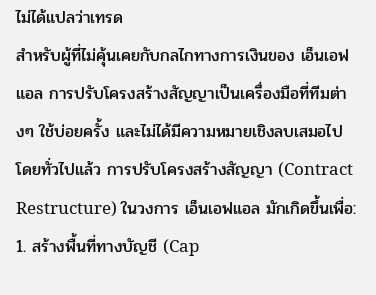ไม่ได้แปลว่าเทรด
สำหรับผู้ที่ไม่คุ้นเคยกับกลไกทางการเงินของ เอ็นเอฟแอล การปรับโครงสร้างสัญญาเป็นเครื่องมือที่ทีมต่างๆ ใช้บ่อยครั้ง และไม่ได้มีความหมายเชิงลบเสมอไป
โดยทั่วไปแล้ว การปรับโครงสร้างสัญญา (Contract Restructure) ในวงการ เอ็นเอฟแอล มักเกิดขึ้นเพื่อ:
1. สร้างพื้นที่ทางบัญชี (Cap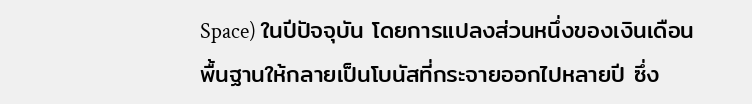Space) ในปีปัจจุบัน โดยการแปลงส่วนหนึ่งของเงินเดือนพื้นฐานให้กลายเป็นโบนัสที่กระจายออกไปหลายปี ซึ่ง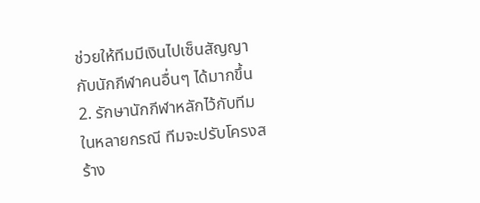ช่วยให้ทีมมีเงินไปเซ็นสัญญากับนักกีฬาคนอื่นๆ ได้มากขึ้น
2. รักษานักกีฬาหลักไว้กับทีม ในหลายกรณี ทีมจะปรับโครงสร้าง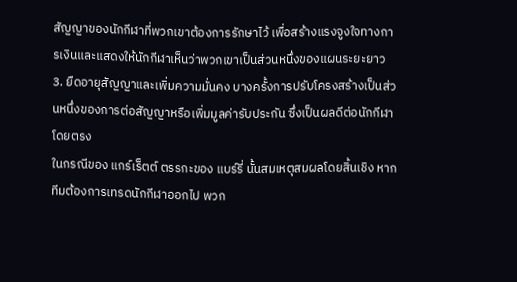สัญญาของนักกีฬาที่พวกเขาต้องการรักษาไว้ เพื่อสร้างแรงจูงใจทางการเงินและแสดงให้นักกีฬาเห็นว่าพวกเขาเป็นส่วนหนึ่งของแผนระยะยาว
3. ยืดอายุสัญญาและเพิ่มความมั่นคง บางครั้งการปรับโครงสร้างเป็นส่วนหนึ่งของการต่อสัญญาหรือเพิ่มมูลค่ารับประกัน ซึ่งเป็นผลดีต่อนักกีฬาโดยตรง
ในกรณีของ แกร์เร็ตต์ ตรรกะของ แบร์รี่ นั้นสมเหตุสมผลโดยสิ้นเชิง หากทีมต้องการเทรดนักกีฬาออกไป พวก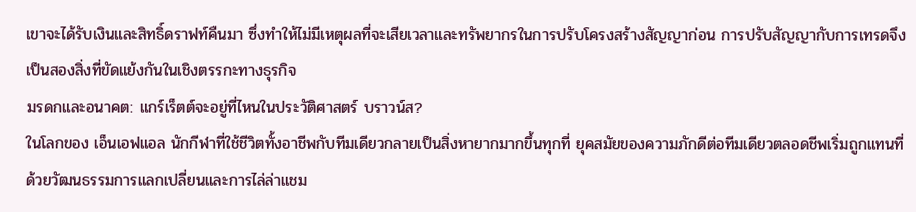เขาจะได้รับเงินและสิทธิ์ดราฟท์คืนมา ซึ่งทำให้ไม่มีเหตุผลที่จะเสียเวลาและทรัพยากรในการปรับโครงสร้างสัญญาก่อน การปรับสัญญากับการเทรดจึงเป็นสองสิ่งที่ขัดแย้งกันในเชิงตรรกะทางธุรกิจ
มรดกและอนาคต: แกร์เร็ตต์จะอยู่ที่ไหนในประวัติศาสตร์ บราวน์ส?
ในโลกของ เอ็นเอฟแอล นักกีฬาที่ใช้ชีวิตทั้งอาชีพกับทีมเดียวกลายเป็นสิ่งหายากมากขึ้นทุกที่ ยุคสมัยของความภักดีต่อทีมเดียวตลอดชีพเริ่มถูกแทนที่ด้วยวัฒนธรรมการแลกเปลี่ยนและการไล่ล่าแชม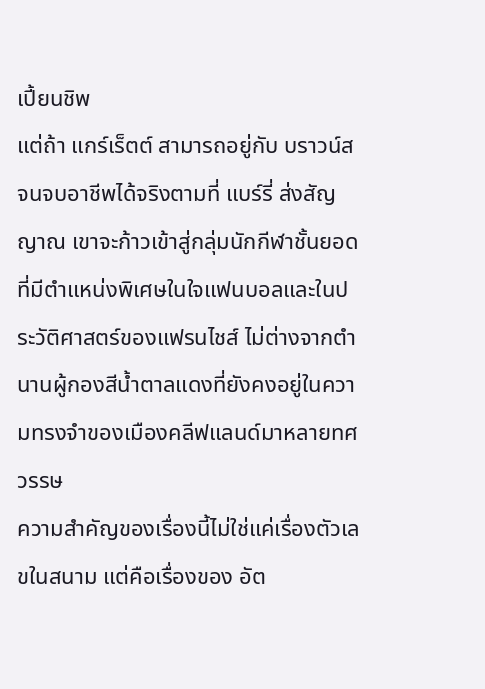เปี้ยนชิพ
แต่ถ้า แกร์เร็ตต์ สามารถอยู่กับ บราวน์ส จนจบอาชีพได้จริงตามที่ แบร์รี่ ส่งสัญญาณ เขาจะก้าวเข้าสู่กลุ่มนักกีฬาชั้นยอดที่มีตำแหน่งพิเศษในใจแฟนบอลและในประวัติศาสตร์ของแฟรนไชส์ ไม่ต่างจากตำนานผู้กองสีน้ำตาลแดงที่ยังคงอยู่ในความทรงจำของเมืองคลีฟแลนด์มาหลายทศวรรษ
ความสำคัญของเรื่องนี้ไม่ใช่แค่เรื่องตัวเลขในสนาม แต่คือเรื่องของ อัต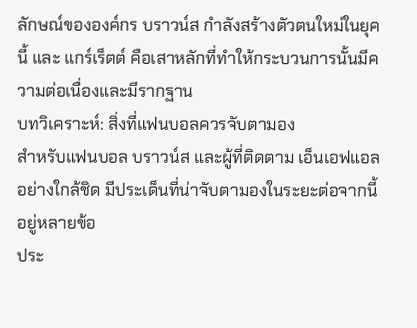ลักษณ์ขององค์กร บราวน์ส กำลังสร้างตัวตนใหม่ในยุคนี้ และ แกร์เร็ตต์ คือเสาหลักที่ทำให้กระบวนการนั้นมีความต่อเนื่องและมีรากฐาน
บทวิเคราะห์: สิ่งที่แฟนบอลควรจับตามอง
สำหรับแฟนบอล บราวน์ส และผู้ที่ติดตาม เอ็นเอฟแอล อย่างใกล้ชิด มีประเด็นที่น่าจับตามองในระยะต่อจากนี้อยู่หลายข้อ
ประ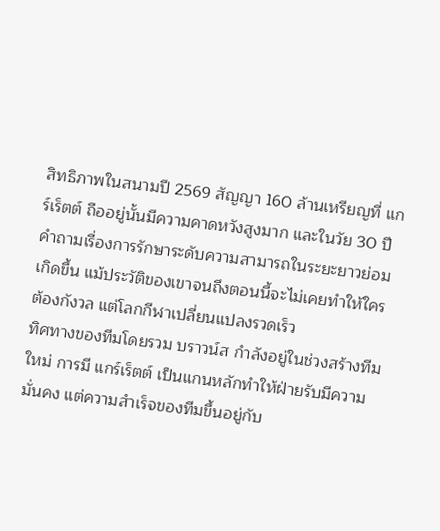สิทธิภาพในสนามปี 2569 สัญญา 160 ล้านเหรียญที่ แกร์เร็ตต์ ถืออยู่นั้นมีความคาดหวังสูงมาก และในวัย 30 ปี คำถามเรื่องการรักษาระดับความสามารถในระยะยาวย่อมเกิดขึ้น แม้ประวัติของเขาจนถึงตอนนี้จะไม่เคยทำให้ใครต้องกังวล แต่โลกกีฬาเปลี่ยนแปลงรวดเร็ว
ทิศทางของทีมโดยรวม บราวน์ส กำลังอยู่ในช่วงสร้างทีมใหม่ การมี แกร์เร็ตต์ เป็นแกนหลักทำให้ฝ่ายรับมีความมั่นคง แต่ความสำเร็จของทีมขึ้นอยู่กับ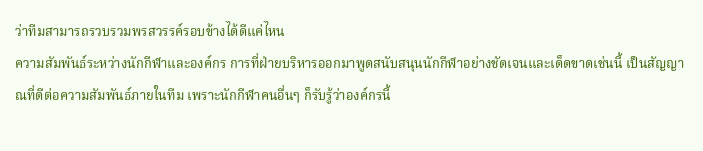ว่าทีมสามารถรวบรวมพรสวรรค์รอบข้างได้ดีแค่ไหน
ความสัมพันธ์ระหว่างนักกีฬาและองค์กร การที่ฝ่ายบริหารออกมาพูดสนับสนุนนักกีฬาอย่างชัดเจนและเด็ดขาดเช่นนี้ เป็นสัญญาณที่ดีต่อความสัมพันธ์ภายในทีม เพราะนักกีฬาคนอื่นๆ ก็รับรู้ว่าองค์กรนี้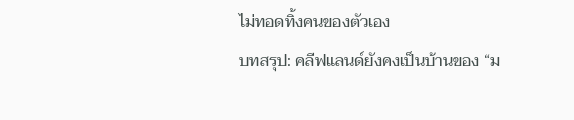ไม่ทอดทิ้งคนของตัวเอง
บทสรุป: คลีฟแลนด์ยังคงเป็นบ้านของ “ม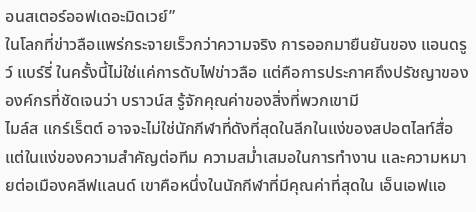อนสเตอร์ออฟเดอะมิดเวย์”
ในโลกที่ข่าวลือแพร่กระจายเร็วกว่าความจริง การออกมายืนยันของ แอนดรูว์ แบร์รี่ ในครั้งนี้ไม่ใช่แค่การดับไฟข่าวลือ แต่คือการประกาศถึงปรัชญาขององค์กรที่ชัดเจนว่า บราวน์ส รู้จักคุณค่าของสิ่งที่พวกเขามี
ไมล์ส แกร์เร็ตต์ อาจจะไม่ใช่นักกีฬาที่ดังที่สุดในลีกในแง่ของสปอตไลท์สื่อ แต่ในแง่ของความสำคัญต่อทีม ความสม่ำเสมอในการทำงาน และความหมายต่อเมืองคลีฟแลนด์ เขาคือหนึ่งในนักกีฬาที่มีคุณค่าที่สุดใน เอ็นเอฟแอ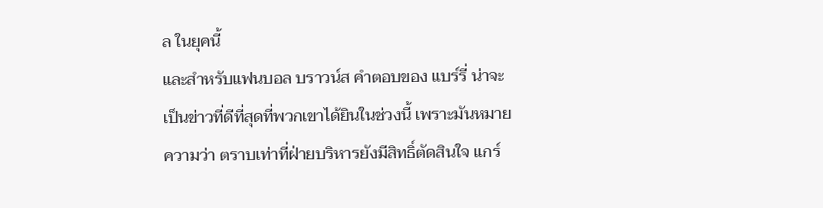ล ในยุคนี้
และสำหรับแฟนบอล บราวน์ส คำตอบของ แบร์รี่ น่าจะเป็นข่าวที่ดีที่สุดที่พวกเขาได้ยินในช่วงนี้ เพราะมันหมายความว่า ตราบเท่าที่ฝ่ายบริหารยังมีสิทธิ์ตัดสินใจ แกร์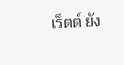เร็ตต์ ยัง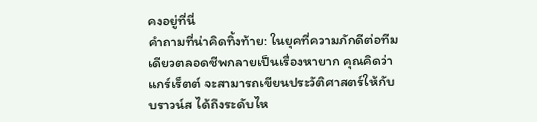คงอยู่ที่นี่
คำถามที่น่าคิดทิ้งท้าย: ในยุคที่ความภักดีต่อทีมเดียวตลอดชีพกลายเป็นเรื่องหายาก คุณคิดว่า แกร์เร็ตต์ จะสามารถเขียนประวัติศาสตร์ให้กับ บราวน์ส ได้ถึงระดับไห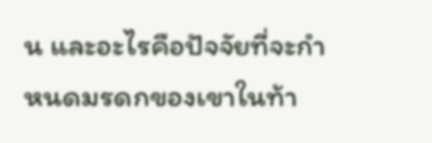น และอะไรคือปัจจัยที่จะกำหนดมรดกของเขาในท้า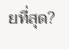ยที่สุด?